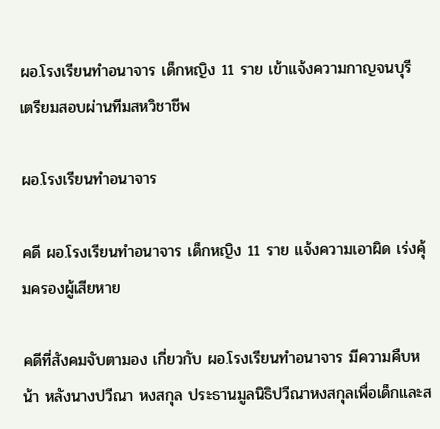ผอ.โรงเรียนทำอนาจาร เด็กหญิง 11 ราย เข้าแจ้งความกาญจนบุรี เตรียมสอบผ่านทีมสหวิชาชีพ

ผอ.โรงเรียนทำอนาจาร

คดี ผอ.โรงเรียนทำอนาจาร เด็กหญิง 11 ราย แจ้งความเอาผิด เร่งคุ้มครองผู้เสียหาย

คดีที่สังคมจับตามอง เกี่ยวกับ ผอ.โรงเรียนทำอนาจาร มีความคืบหน้า หลังนางปวีณา หงสกุล ประธานมูลนิธิปวีณาหงสกุลเพื่อเด็กและส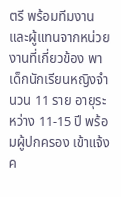ตรี พร้อมทีมงาน และผู้แทนจากหน่วยงานที่เกี่ยวข้อง พาเด็กนักเรียนหญิงจำนวน 11 ราย อายุระหว่าง 11-15 ปี พร้อมผู้ปกครอง เข้าแจ้งค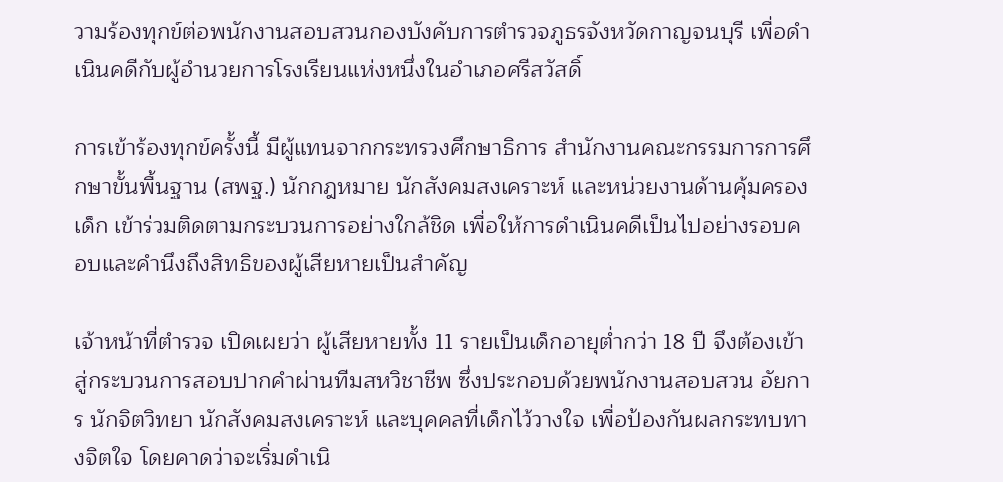วามร้องทุกข์ต่อพนักงานสอบสวนกองบังคับการตำรวจภูธรจังหวัดกาญจนบุรี เพื่อดำเนินคดีกับผู้อำนวยการโรงเรียนแห่งหนึ่งในอำเภอศรีสวัสดิ์

การเข้าร้องทุกข์ครั้งนี้ มีผู้แทนจากกระทรวงศึกษาธิการ สำนักงานคณะกรรมการการศึกษาขั้นพื้นฐาน (สพฐ.) นักกฎหมาย นักสังคมสงเคราะห์ และหน่วยงานด้านคุ้มครองเด็ก เข้าร่วมติดตามกระบวนการอย่างใกล้ชิด เพื่อให้การดำเนินคดีเป็นไปอย่างรอบคอบและคำนึงถึงสิทธิของผู้เสียหายเป็นสำคัญ

เจ้าหน้าที่ตำรวจ เปิดเผยว่า ผู้เสียหายทั้ง 11 รายเป็นเด็กอายุต่ำกว่า 18 ปี จึงต้องเข้าสู่กระบวนการสอบปากคำผ่านทีมสหวิชาชีพ ซึ่งประกอบด้วยพนักงานสอบสวน อัยการ นักจิตวิทยา นักสังคมสงเคราะห์ และบุคคลที่เด็กไว้วางใจ เพื่อป้องกันผลกระทบทางจิตใจ โดยคาดว่าจะเริ่มดำเนิ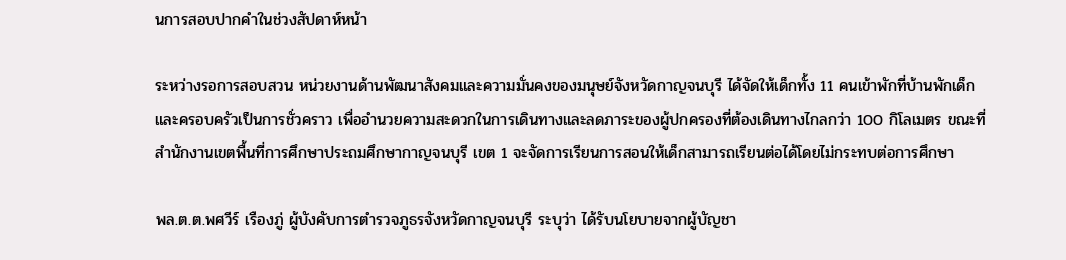นการสอบปากคำในช่วงสัปดาห์หน้า

ระหว่างรอการสอบสวน หน่วยงานด้านพัฒนาสังคมและความมั่นคงของมนุษย์จังหวัดกาญจนบุรี ได้จัดให้เด็กทั้ง 11 คนเข้าพักที่บ้านพักเด็กและครอบครัวเป็นการชั่วคราว เพื่ออำนวยความสะดวกในการเดินทางและลดภาระของผู้ปกครองที่ต้องเดินทางไกลกว่า 100 กิโลเมตร ขณะที่สำนักงานเขตพื้นที่การศึกษาประถมศึกษากาญจนบุรี เขต 1 จะจัดการเรียนการสอนให้เด็กสามารถเรียนต่อได้โดยไม่กระทบต่อการศึกษา

พล.ต.ต.พศวีร์ เรืองภู่ ผู้บังคับการตำรวจภูธรจังหวัดกาญจนบุรี ระบุว่า ได้รับนโยบายจากผู้บัญชา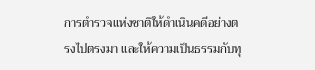การตำรวจแห่งชาติให้ดำเนินคดีอย่างตรงไปตรงมา และให้ความเป็นธรรมกับทุ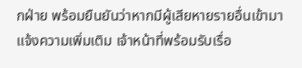กฝ่าย พร้อมยืนยันว่าหากมีผู้เสียหายรายอื่นเข้ามาแจ้งความเพิ่มเติม เจ้าหน้าที่พร้อมรับเรื่อ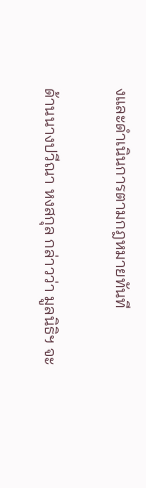งและดำเนินการตามกฎหมายทันที

ด้านนางปวีณา หงสกุล กล่าวว่า มูลนิธิฯ จะ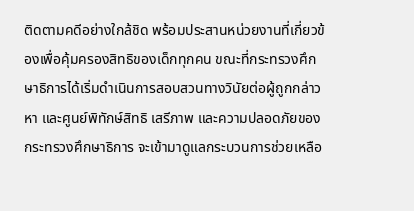ติดตามคดีอย่างใกล้ชิด พร้อมประสานหน่วยงานที่เกี่ยวข้องเพื่อคุ้มครองสิทธิของเด็กทุกคน ขณะที่กระทรวงศึกษาธิการได้เริ่มดำเนินการสอบสวนทางวินัยต่อผู้ถูกกล่าวหา และศูนย์พิทักษ์สิทธิ เสรีภาพ และความปลอดภัยของกระทรวงศึกษาธิการ จะเข้ามาดูแลกระบวนการช่วยเหลือ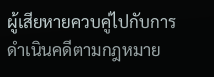ผู้เสียหายควบคู่ไปกับการดำเนินคดีตามกฎหมาย